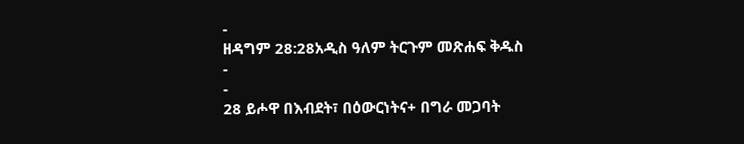-
ዘዳግም 28:28አዲስ ዓለም ትርጉም መጽሐፍ ቅዱስ
-
-
28 ይሖዋ በእብደት፣ በዕውርነትና+ በግራ መጋባት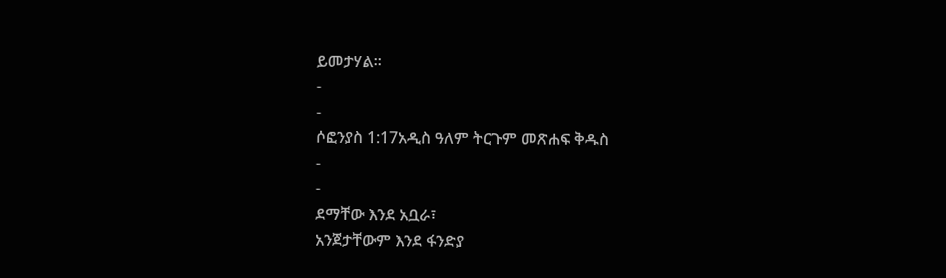ይመታሃል።
-
-
ሶፎንያስ 1:17አዲስ ዓለም ትርጉም መጽሐፍ ቅዱስ
-
-
ደማቸው እንደ አቧራ፣
አንጀታቸውም እንደ ፋንድያ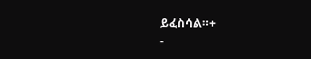ይፈስሳል።+
-